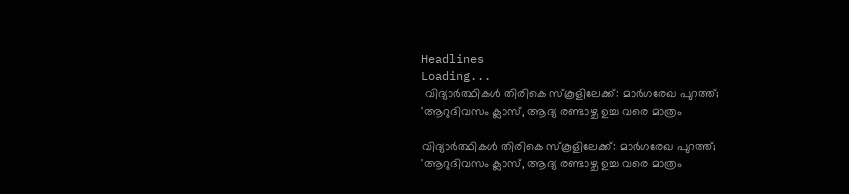Headlines
Loading...
 വിദ്യാർത്ഥികൾ തിരികെ സ്‌കൂളിലേക്ക്: മാര്‍ഗരേഖ പുറത്ത്; 'ആറുദിവസം ക്ലാസ്, ആദ്യ രണ്ടാഴ്ച ഉച്ച വരെ മാത്രം

വിദ്യാർത്ഥികൾ തിരികെ സ്‌കൂളിലേക്ക്: മാര്‍ഗരേഖ പുറത്ത്; 'ആറുദിവസം ക്ലാസ്, ആദ്യ രണ്ടാഴ്ച ഉച്ച വരെ മാത്രം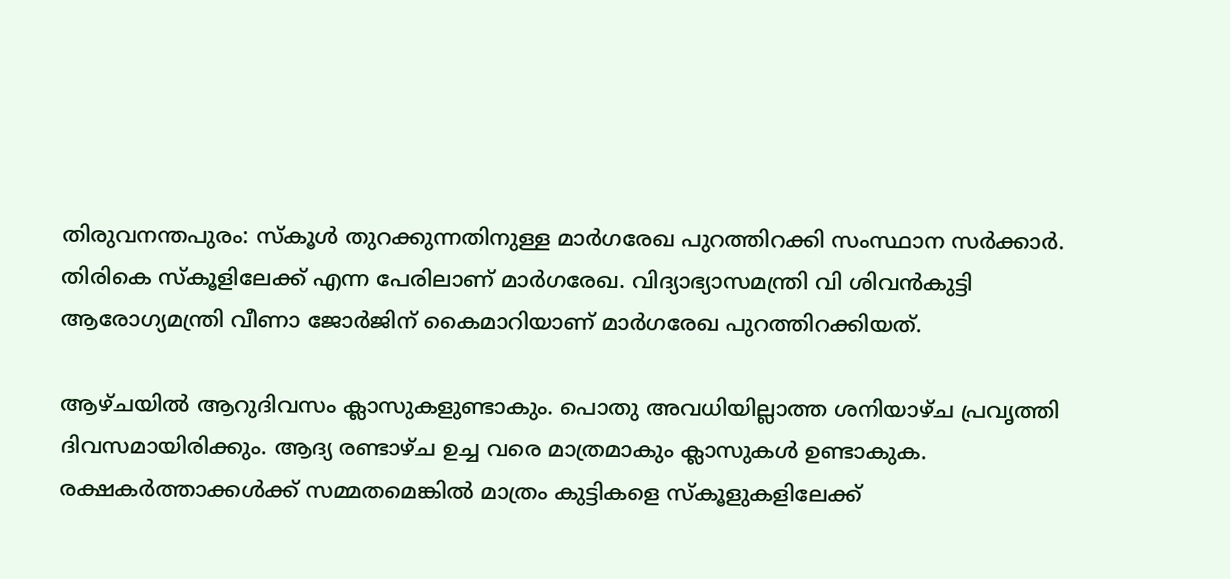തിരുവനന്തപുരം: സ്‌കൂള്‍ തുറക്കുന്നതിനുള്ള മാര്‍ഗരേഖ പുറത്തിറക്കി സംസ്ഥാന സര്‍ക്കാര്‍. തിരികെ സ്‌കൂളിലേക്ക് എന്ന പേരിലാണ് മാര്‍ഗരേഖ. വിദ്യാഭ്യാസമന്ത്രി വി ശിവന്‍കുട്ടി ആരോഗ്യമന്ത്രി വീണാ ജോര്‍ജിന് കൈമാറിയാണ് മാര്‍ഗരേഖ പുറത്തിറക്കിയത്.

ആഴ്ചയില്‍ ആറുദിവസം ക്ലാസുകളുണ്ടാകും. പൊതു അവധിയില്ലാത്ത ശനിയാഴ്ച പ്രവൃത്തി ദിവസമായിരിക്കും. ആദ്യ രണ്ടാഴ്ച ഉച്ച വരെ മാത്രമാകും ക്ലാസുകള്‍ ഉണ്ടാകുക. രക്ഷകര്‍ത്താക്കള്‍ക്ക് സമ്മതമെങ്കില്‍ മാത്രം കുട്ടികളെ സ്‌കൂളുകളിലേക്ക്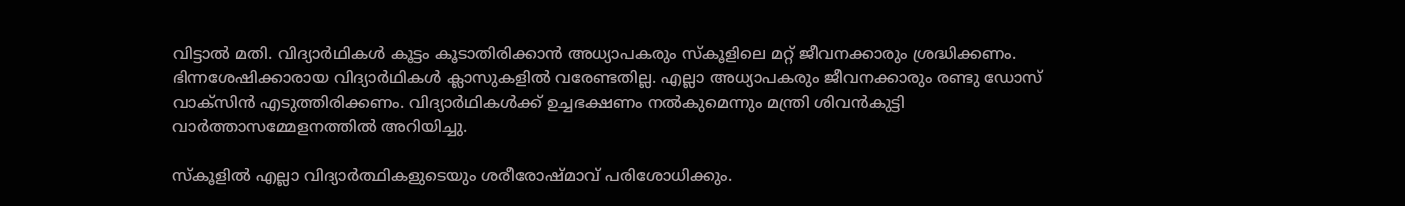വിട്ടാല്‍ മതി. വിദ്യാര്‍ഥികള്‍ കൂട്ടം കൂടാതിരിക്കാന്‍ അധ്യാപകരും സ്‌കൂളിലെ മറ്റ് ജീവനക്കാരും ശ്രദ്ധിക്കണം. ഭിന്നശേഷിക്കാരായ വിദ്യാര്‍ഥികള്‍ ക്ലാസുകളില്‍ വരേണ്ടതില്ല. എല്ലാ അധ്യാപകരും ജീവനക്കാരും രണ്ടു ഡോസ് വാക്‌സിന്‍ എടുത്തിരിക്കണം. വിദ്യാര്‍ഥികള്‍ക്ക് ഉച്ചഭക്ഷണം നല്‍കുമെന്നും മന്ത്രി ശിവന്‍കുട്ടി വാര്‍ത്താസമ്മേളനത്തില്‍ അറിയിച്ചു.

സ്‌കൂളില്‍ എല്ലാ വിദ്യാര്‍ത്ഥികളുടെയും ശരീരോഷ്മാവ് പരിശോധിക്കും.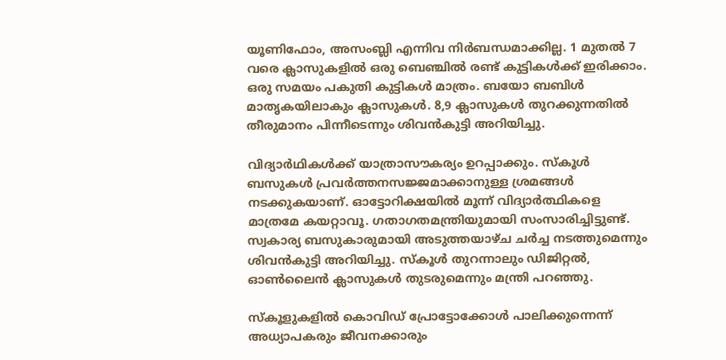യൂണിഫോം, അസംബ്ലി എന്നിവ നിര്‍ബന്ധമാക്കില്ല. 1 മുതല്‍ 7 വരെ ക്ലാസുകളില്‍ ഒരു ബെഞ്ചില്‍ രണ്ട് കുട്ടികള്‍ക്ക് ഇരിക്കാം. ഒരു സമയം പകുതി കുട്ടികള്‍ മാത്രം. ബയോ ബബിള്‍ മാതൃകയിലാകും ക്ലാസുകള്‍. 8,9 ക്ലാസുകള്‍ തുറക്കുന്നതില്‍ തീരുമാനം പിന്നീടെന്നും ശിവന്‍കുട്ടി അറിയിച്ചു.

വിദ്യാര്‍ഥികള്‍ക്ക് യാത്രാസൗകര്യം ഉറപ്പാക്കും. സ്‌കൂള്‍ ബസുകള്‍ പ്രവര്‍ത്തനസജ്ജമാക്കാനുള്ള ശ്രമങ്ങള്‍ നടക്കുകയാണ്. ഓട്ടോറിക്ഷയില്‍ മൂന്ന് വിദ്യാര്‍ത്ഥികളെ മാത്രമേ കയറ്റാവൂ. ഗതാഗതമന്ത്രിയുമായി സംസാരിച്ചിട്ടുണ്ട്. സ്വകാര്യ ബസുകാരുമായി അടുത്തയാഴ്ച ചര്‍ച്ച നടത്തുമെന്നും ശിവന്‍കുട്ടി അറിയിച്ചു. സ്‌കൂള്‍ തുറന്നാലും ഡിജിറ്റല്‍, ഓണ്‍ലൈന്‍ ക്ലാസുകള്‍ തുടരുമെന്നും മന്ത്രി പറഞ്ഞു.

സ്‌കൂളുകളില്‍ കൊവിഡ് പ്രോട്ടോക്കോള്‍ പാലിക്കുന്നെന്ന് അധ്യാപകരും ജീവനക്കാരും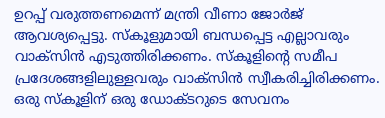ഉറപ്പ് വരുത്തണമെന്ന് മന്ത്രി വീണാ ജോര്‍ജ് ആവശ്യപ്പെട്ടു. സ്‌കൂളുമായി ബന്ധപ്പെട്ട എല്ലാവരും വാക്‌സിന്‍ എടുത്തിരിക്കണം. സ്‌കൂളിന്റെ സമീപ പ്രദേശങ്ങളിലുള്ളവരും വാക്‌സിന്‍ സ്വീകരിച്ചിരിക്കണം. ഒരു സ്‌കൂളിന് ഒരു ഡോക്ടറുടെ സേവനം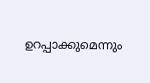ഉറപ്പാക്കുമെന്നും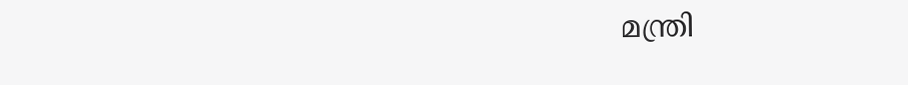മന്ത്രി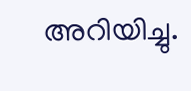അറിയിച്ചു.